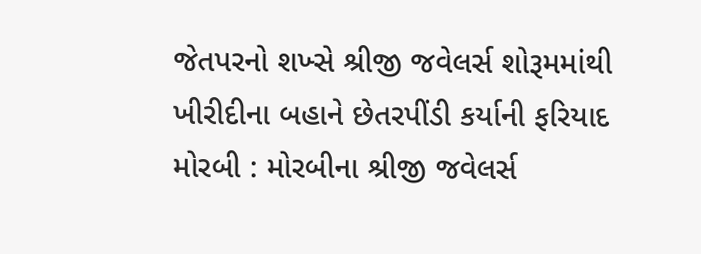જેતપરનો શખ્સે શ્રીજી જવેલર્સ શોરૂમમાંથી ખીરીદીના બહાને છેતરપીંડી કર્યાની ફરિયાદ મોરબી : મોરબીના શ્રીજી જવેલર્સ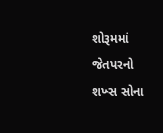શોરૂમમાં જેતપરનો શખ્સ સોના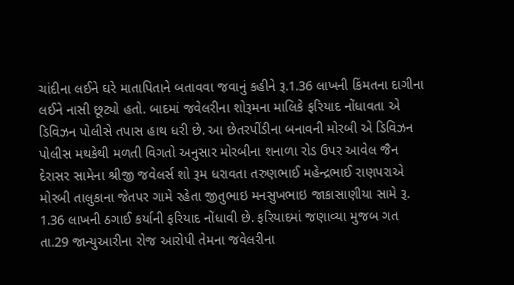ચાંદીના લઈને ઘરે માતાપિતાને બતાવવા જવાનું કહીને રૂ.1.36 લાખની કિંમતના દાગીના લઈને નાસી છૂટ્યો હતો. બાદમાં જવેલરીના શોરૂમના માલિકે ફરિયાદ નોંધાવતા એ ડિવિઝન પોલીસે તપાસ હાથ ધરી છે. આ છેતરપીંડીના બનાવની મોરબી એ ડિવિઝન પોલીસ મથકેથી મળતી વિગતો અનુસાર મોરબીના શનાળા રોડ ઉપર આવેલ જૈન દેરાસર સામેના શ્રીજી જવેલર્સ શો રૂમ ધરાવતા તરુણભાઈ મહેન્દ્રભાઈ રાણપરાએ મોરબી તાલુકાના જેતપર ગામે રહેતા જીતુભાઇ મનસુખભાઇ જાકાસાણીયા સામે રૂ. 1.36 લાખની ઠગાઈ કર્યાની ફરિયાદ નોંધાવી છે. ફરિયાદમાં જણાવ્યા મુજબ ગત તા.29 જાન્યુઆરીના રોજ આરોપી તેમના જવેલરીના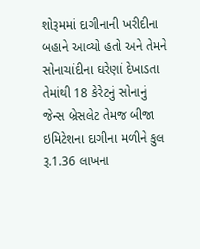શોરૂમમાં દાગીનાની ખરીદીના બહાને આવ્યો હતો અને તેમને સોનાચાંદીના ઘરેણાં દેખાડતા તેમાંથી 18 કેરેટનું સોનાનું જેન્સ બ્રેસલેટ તેમજ બીજા ઇમિટેશના દાગીના મળીને કુલ રૂ.1.36 લાખના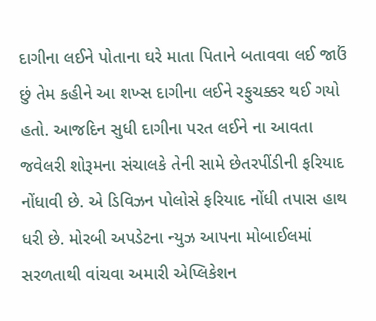દાગીના લઈને પોતાના ઘરે માતા પિતાને બતાવવા લઈ જાઉં છું તેમ કહીને આ શખ્સ દાગીના લઈને રફુચક્કર થઈ ગયો હતો. આજદિન સુધી દાગીના પરત લઈને ના આવતા જવેલરી શોરૂમના સંચાલકે તેની સામે છેતરપીંડીની ફરિયાદ નોંધાવી છે. એ ડિવિઝન પોલોસે ફરિયાદ નોંધી તપાસ હાથ ધરી છે. મોરબી અપડેટના ન્યુઝ આપના મોબાઈલમાં સરળતાથી વાંચવા અમારી એપ્લિકેશન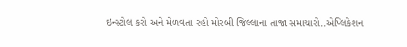ઇન્સ્ટોલ કરો અને મેળવતા રહો મોરબી જિલ્લાના તાજા સમાચારો..એપ્લિકેશન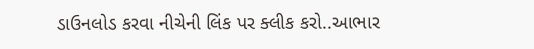ડાઉનલોડ કરવા નીચેની લિંક પર ક્લીક કરો..આભાર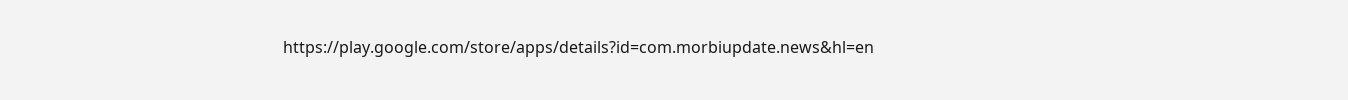https://play.google.com/store/apps/details?id=com.morbiupdate.news&hl=en